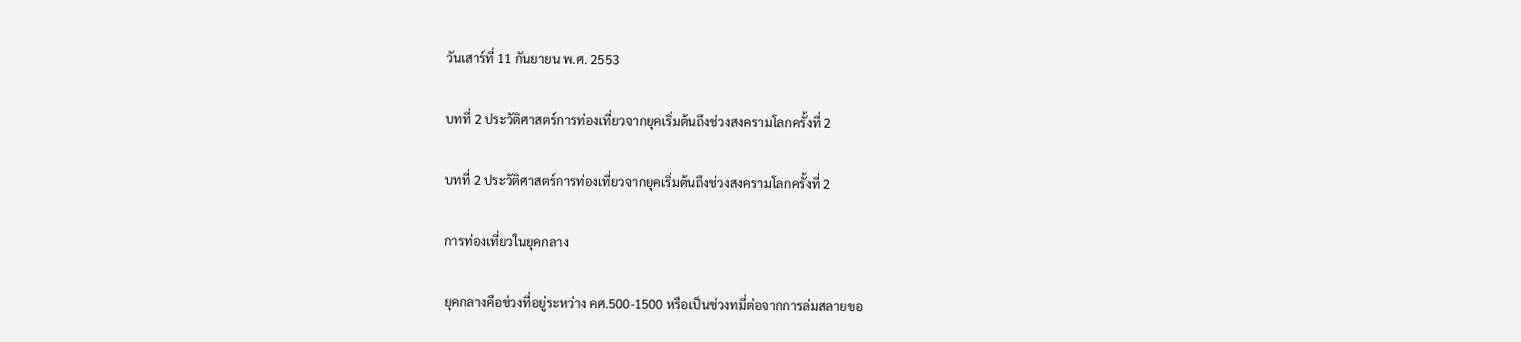วันเสาร์ที่ 11 กันยายน พ.ศ. 2553

บทที่ 2 ประวัติศาสตร์การท่องเที่ยวจากยุคเริ่มต้นถึงช่วงสงครามโลกครั้งที่ 2

บทที่ 2 ประวัติศาสตร์การท่องเที่ยวจากยุคเริ่มต้นถึงช่วงสงครามโลกครั้งที่ 2

การท่องเที่ยวในยุคกลาง

ยุคกลางคือช่วงที่อยู่ระหว่าง คศ.500-1500 หรือเป็นช่วงทมี่ต่อจากการล่มสลายขอ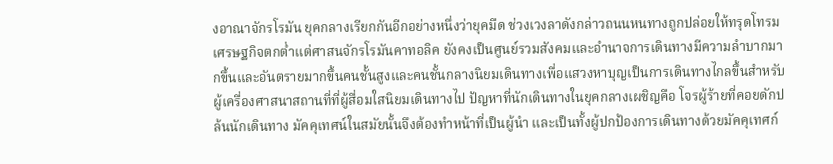งอาณาจักรโรมัน ยุคกลางเรียกกันอีกอย่างหนึ่งว่ายุคมืด ช่วงเวงลาดังกล่าวถนนหนทางถูกปล่อยให้ทรุดโทรมเศรษฐกิจตกต่ำแต่ศาสนจักรโรมันคาทอลิค ยังคงเป็นศูนย์รวมสังคมและอำนาจการเดินทางมีความลำบากมากขึ้นและอันตรายมากขึ้นคนชั้นสูงและคนชั้นกลางนิยมเดินทางเพื่อแสวงหาบุญเป็นการเดินทางไกลขึ้นสำหรับผู้เครื่องศาสนาสถานที่ที่ผู้สื่อมใสนิยมเดินทางไป ปัญหาที่นักเดินทางในยุคกลางเผชิญคือ โจรผู้ร้ายที่คอยดักปล้นนักเดินทาง มัคคุเทศน์ในสมัยนั้นจึงต้องทำหน้าที่เป็นผู้นำ และเป็นทั้งผู้ปกป้องการเดินทางด้วยมัคคุเทศก์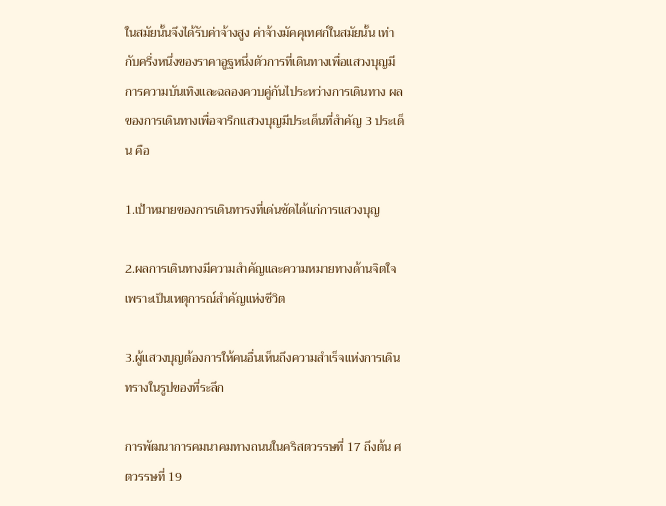ในสมัยนั้นจึงได้รับค่าจ้างสูง ค่าจ้างมัคคุเทศก์ในสมัยนั้น เท่ากับครึ่งหนึ่งของราคาอูฐหนึ่งตัวการที่เดินทางเพื่อแสวงบุญมีการความบันเทิงและฉลองควบคู่กันไประหว่างการเดินทาง ผลของการเดินทางเพื่อจารึกแสวงบุญมีประเด็นที่สำคัญ 3 ประเด็น คือ

1.เป้าหมายของการเดินทารงที่เด่นชัดได้แก่การแสวงบุญ

2.ผลการเดินทางมีความสำคัญและความหมายทางด้านจิตใจเพราะเป็นเหตุการณ์สำคัญแห่งชีวิต

3.ผู้แสวงบุญต้องการให้คนอื่นเห็นถึงความสำเร็จแห่งการเดินทรางในรูปของที่ระลึก

การพัฒนาการคมนาคมทางถนนในคริสตวรรษที่ 17 ถึงต้น ศตวรรษที่ 19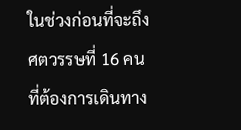ในช่วงก่อนที่จะถึงศตวรรษที่ 16 คนที่ต้องการเดินทาง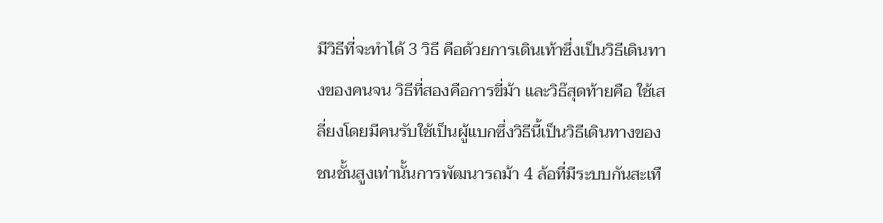มีวิธีที่จะทำได้ 3 วิธี คือด้วยการเดินเท้าซึ่งเป็นวิธีเดินทางของคนจน วิธีที่สองคือการขี่ม้า และวิธ๊สุดท้ายคือ ใช้เสลี่ยงโดยมีคนรับใช้เป็นผู้แบกซึ่งวิธีนี้เป็นวิธีเดินทางของชนชั้นสูงเท่านั้นการพัฒนารถม้า 4 ล้อที่มีระบบกันสะเทื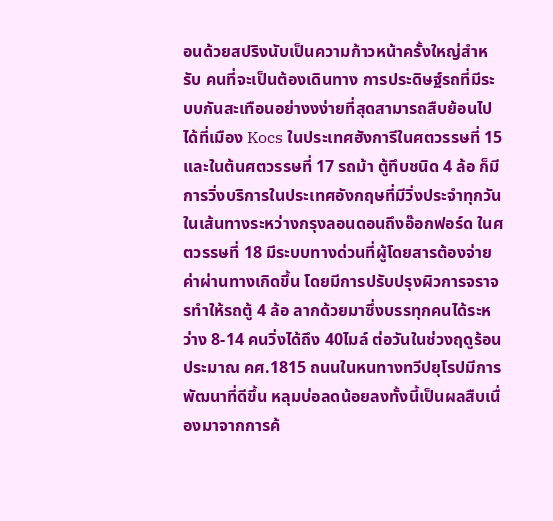อนด้วยสปริงนับเป็นความก้าวหน้าครั้งใหญ่สำหรับ คนที่จะเป็นต้องเดินทาง การประดิษฐ์รถที่มีระบบกันสะเทือนอย่างงง่ายที่สุดสามารถสืบย้อนไปได้ที่เมือง Kocs ในประเทศฮังการีในศตวรรษที่ 15 และในต้นศตวรรษที่ 17 รถม้า ตู้ทึบชนิด 4 ล้อ ก็มีการวิ่งบริการในประเทศอังกฤษที่มีวิ่งประจำทุกวันในเส้นทางระหว่างกรุงลอนดอนถึงอ๊อกฟอร์ด ในศตวรรษที่ 18 มีระบบทางด่วนที่ผู้โดยสารต้องจ่ายค่าผ่านทางเกิดขึ้น โดยมีการปรับปรุงผิวการจราจรทำให้รถตู้ 4 ล้อ ลากด้วยมาซึ่งบรรทุกคนได้ระหว่าง 8-14 คนวิ่งได้ถึง 40ไมล์ ต่อวันในช่วงฤดูร้อน ประมาณ คศ.1815 ถนนในหนทางทวีปยุโรปมีการพัฒนาที่ดีขึ้น หลุมบ่อลดน้อยลงทั้งนี้เป็นผลสืบเนื่องมาจากการค้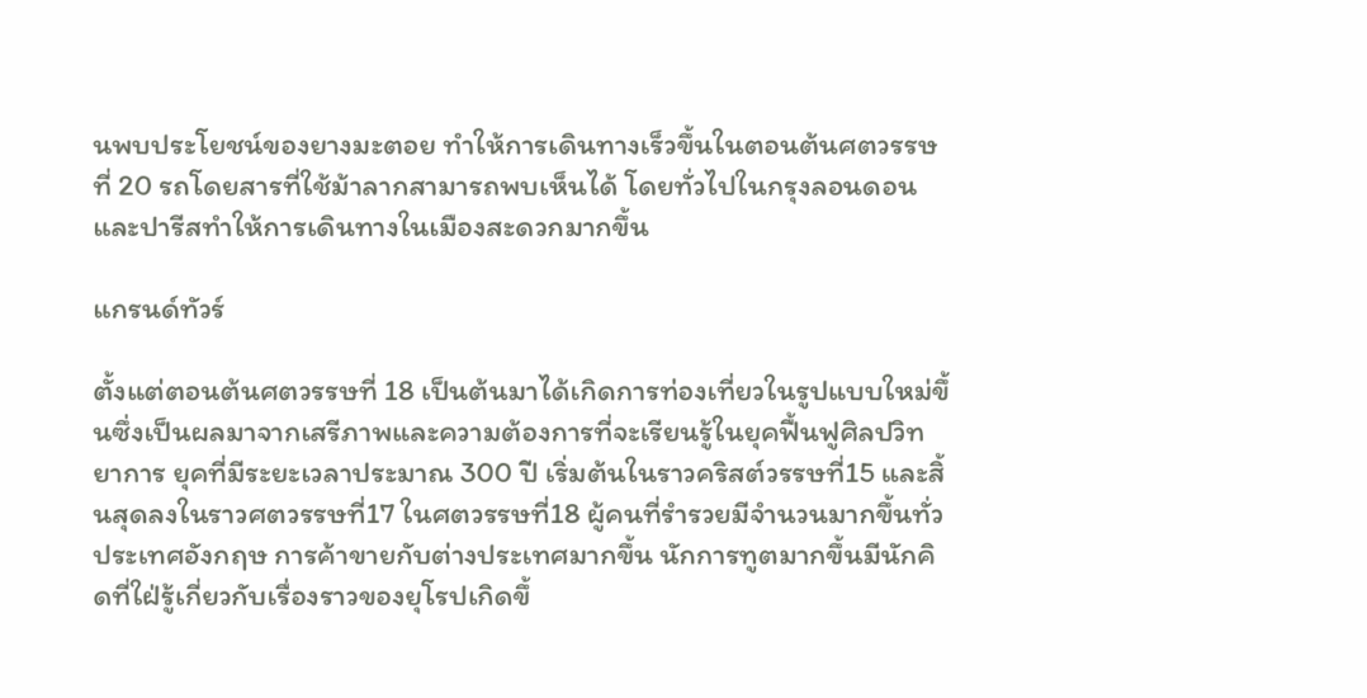นพบประโยชน์ของยางมะตอย ทำให้การเดินทางเร็วขึ้นในตอนต้นศตวรรษที่ 20 รถโดยสารที่ใช้ม้าลากสามารถพบเห็นได้ โดยทั่วไปในกรุงลอนดอนและปารีสทำให้การเดินทางในเมืองสะดวกมากขึ้น

แกรนด์ทัวร์

ตั้งแต่ตอนต้นศตวรรษที่ 18 เป็นต้นมาได้เกิดการท่องเที่ยวในรูปแบบใหม่ขึ้นซึ่งเป็นผลมาจากเสรีภาพและความต้องการที่จะเรียนรู้ในยุคฟื้นฟูศิลปวิทยาการ ยุคที่มีระยะเวลาประมาณ 300 ปี เริ่มต้นในราวคริสต์วรรษที่15 และสิ้นสุดลงในราวศตวรรษที่17 ในศตวรรษที่18 ผู้คนที่รำรวยมีจำนวนมากขึ้นทั่วประเทศอังกฤษ การค้าขายกับต่างประเทศมากขึ้น นักการทูตมากขึ้นมีนักคิดที่ใฝ่รู้เกี่ยวกับเรื่องราวของยุโรปเกิดขึ้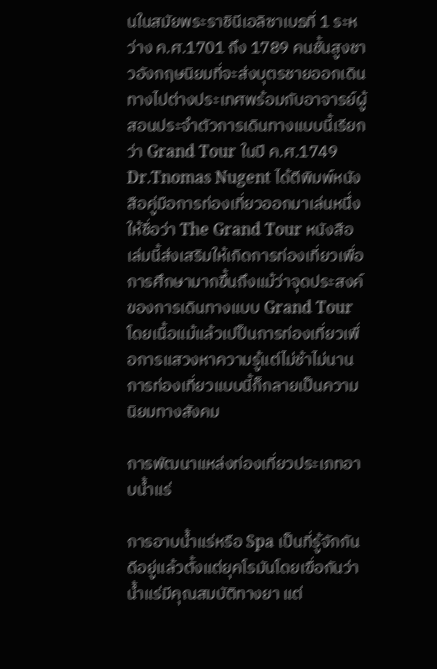นในสมัยพระราชินีเอลิซาเบธที่ 1 ระหว่าง ค.ศ.1701 ถึง 1789 คนชั้นสูงชาวอังกฤษนิยมที่จะส่งบุตรชายออกเดินทางไปต่างประเทศพร้อมกับอาจารย์ผู้สอนประจำตัวการเดินทางแบบนี้เรียกว่า Grand Tour ในปี ค.ศ.1749 Dr.Tnomas Nugent ได้ตีพิมพ์หนังสือคู่มือการท่องเที่ยวออกมาเล่นหนึ่งให้ชื่อว่า The Grand Tour หนังสือเล่มนี้ส่งเสริมให้เกิดการท่องเที่ยวเพื่อการศึกษามากขึ้นถึงแม้ว่าจุดประสงค์ของการเดินทางแบบ Grand Tour โดยเนื้อแม้แล้วเปป็นการท่องเที่ยวเพื่อการแสวงหาความรู้แต่ไม่ช้าไม่นานการท่องเที่ยวแบบนี้ก็กลายเป็นความนิยมทางสังคม

การพัฒนาแหล่งท่องเที่ยวประเภทอาบน้ำแร่

การอาบน้ำแร่หรือ Spa เป็นที่รู้จักกันดีอยู่แล้วตั้งแต่ยุคโรมันโดยเฃื่อกันว่าน้ำแร่มีคุณสมบัติทางยา แต่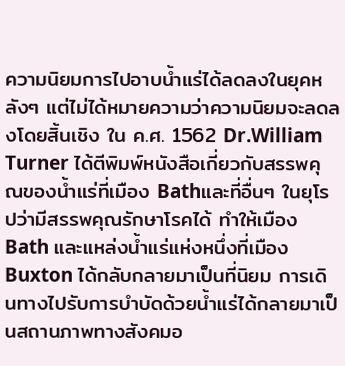ความนิยมการไปอาบน้ำแร่ได้ลดลงในยุคหลังๆ แต่ไม่ได้หมายความว่าความนิยมจะลดลงโดยสิ้นเชิง ใน ค.ศ. 1562 Dr.William Turner ได้ตีพิมพ์หนังสือเกี่ยวกับสรรพคุณของน้ำแร่ที่เมือง Bathและที่อื่นๆ ในยุโรปว่ามีสรรพคุณรักษาโรคได้ ทำให้เมือง Bath และแหล่งน้ำแร่แห่งหนึ่งที่เมือง Buxton ได้กลับกลายมาเป็นที่นิยม การเดินทางไปรับการบำบัดด้วยน้ำแร่ได้กลายมาเป็นสถานภาพทางสังคมอ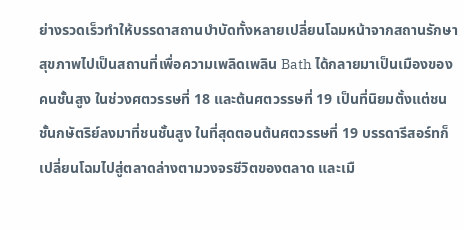ย่างรวดเร็วทำให้บรรดาสถานบำบัดทั้งหลายเปลี่ยนโฉมหน้าจากสถานรักษาสุขภาพไปเป็นสถานที่เพื่อความเพลิดเพลิน Bath ได้กลายมาเป็นเมืองของคนชั้นสูง ในช่วงศตวรรษที่ 18 และต้นศตวรรษที่ 19 เป็นที่นิยมตั้งแต่ชนชั้นกษัตริย์ลงมาที่ชนชั้นสูง ในที่สุดตอนต้นศตวรรษที่ 19 บรรดารีสอร์ทก็เปลี่ยนโฉมไปสู่ตลาดล่างตามวงจรชีวิตของตลาด และเมื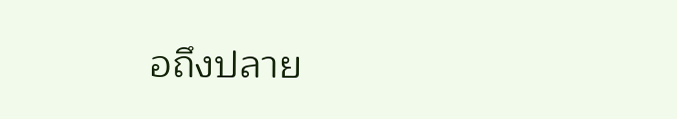อถึงปลาย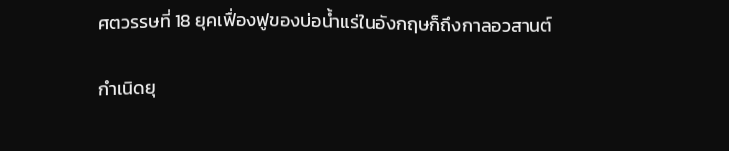ศตวรรษที่ 18 ยุคเฟื่องฟูของบ่อน้ำแร่ในอังกฤษก็ถึงกาลอวสานต์

กำเนิดยุ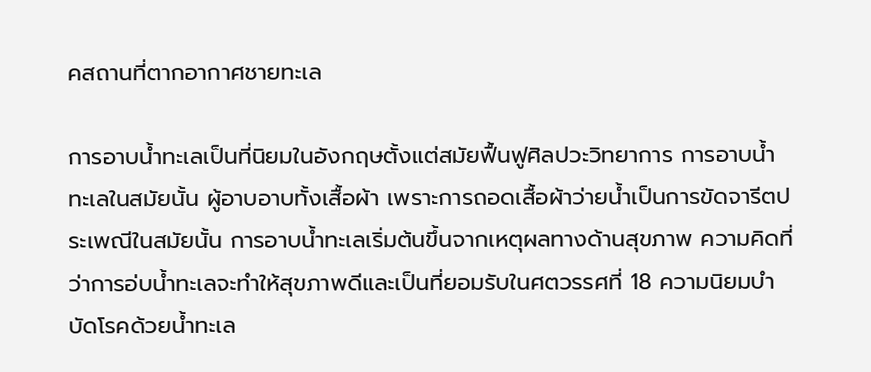คสถานที่ตากอากาศชายทะเล

การอาบน้ำทะเลเป็นที่นิยมในอังกฤษตั้งแต่สมัยฟื้นฟูศิลปวะวิทยาการ การอาบน้ำทะเลในสมัยนั้น ผู้อาบอาบทั้งเสื้อผ้า เพราะการถอดเสื้อผ้าว่ายน้ำเป็นการขัดจารีตประเพณีในสมัยนั้น การอาบน้ำทะเลเริ่มต้นขึ้นจากเหตุผลทางด้านสุขภาพ ความคิดที่ว่าการอ่บน้ำทะเลจะทำให้สุขภาพดีและเป็นที่ยอมรับในศตวรรศที่ 18 ความนิยมบำบัดโรคด้วยน้ำทะเล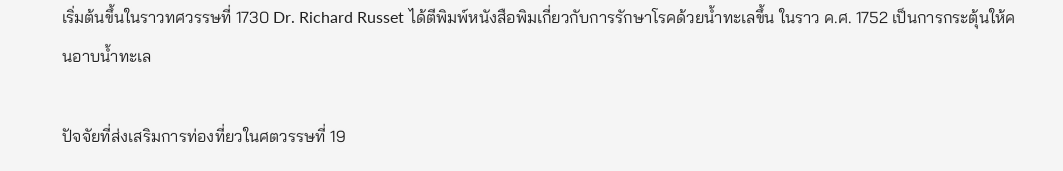เริ่มต้นขึ้นในราวทศวรรษที่ 1730 Dr. Richard Russet ได้ตีพิมพ์หนังสือพิมเกี่ยวกับการรักษาโรคด้วยน้ำทะเลขึ้น ในราว ค.ศ. 1752 เป็นการกระตุ้นให้คนอาบน้ำทะเล

ปัจจัยที่ส่งเสริมการท่องที่ยวในศตวรรษที่ 19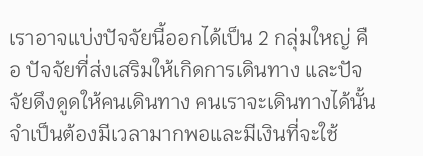เราอาจแบ่งปัจจัยนี้ออกได้เป็น 2 กลุ่มใหญ่ คือ ปัจจัยที่ส่งเสริมให้เกิดการเดินทาง และปัจจัยดึงดูดให้คนเดินทาง คนเราจะเดินทางได้นั้นจำเป็นต้องมีเวลามากพอและมีเงินที่จะใช้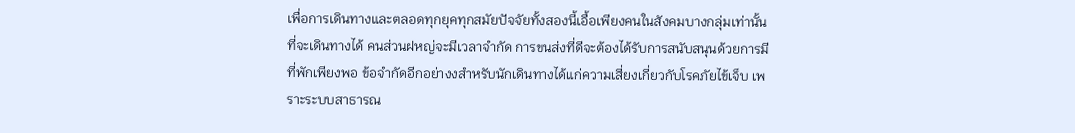เพื่อการเดินทางและตลอดทุกยุคทุกสมัยปัจจัยทั้งสองนี้เอื้อเพียงคนในสังคมบางกลุ่มเท่านั้นที่จะเดินทางได้ คนส่วนฝหญ่จะมีเวลาจำกัด การขนส่งที่ดีจะต้องได้รับการสนับสนุนด้วยการมีที่พักเพียงพอ ข้อจำกัดอีกอย่างงสำหรับนักเดินทางได้แก่ความเสี่ยงเกี่ยวกับโรคภัยไข้เจ็บ เพราะระบบสาธารณ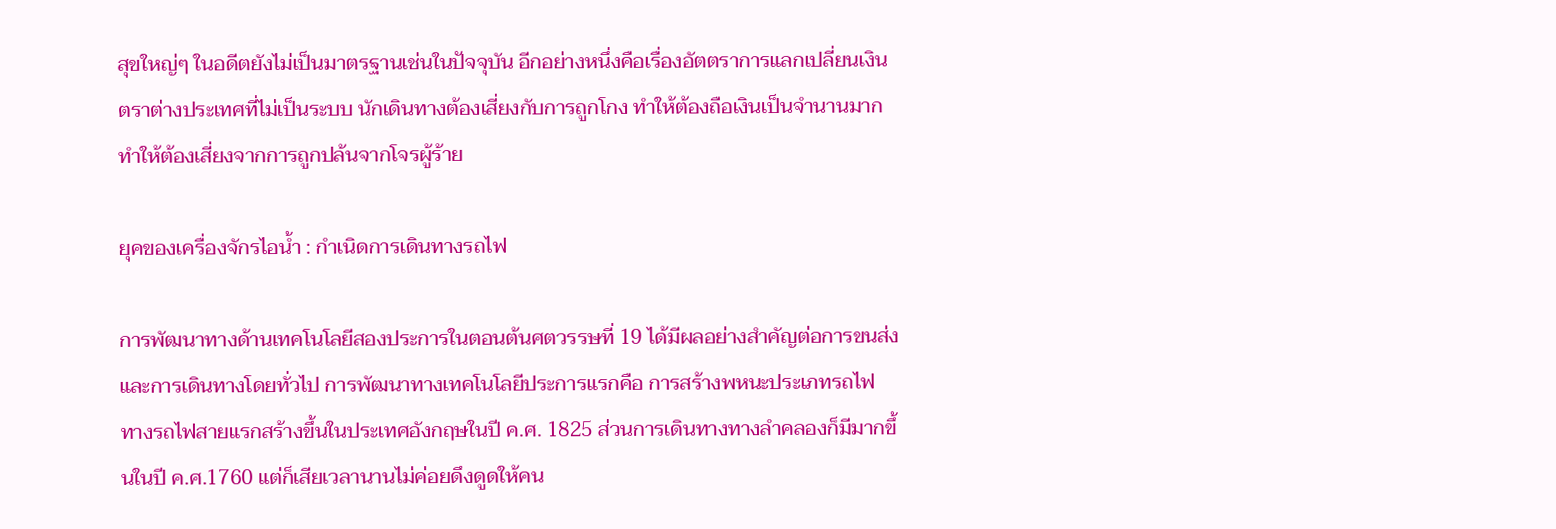สุขใหญ่ๆ ในอดีตยังไม่เป็นมาตรฐานเช่นในปัจจุบัน อีกอย่างหนึ่งคือเรื่องอัตตราการแลกเปลี่ยนเงินตราต่างประเทศที่ไม่เป็นระบบ นักเดินทางต้องเสี่ยงกับการถูกโกง ทำให้ต้องถือเงินเป็นจำนานมากทำให้ต้องเสี่ยงจากการถูกปล้นจากโจรผู้ร้าย

ยุคของเครื่องจักรไอน้ำ : กำเนิดการเดินทางรถไฟ

การพัฒนาทางด้านเทคโนโลยีสองประการในตอนต้นศตวรรษที่ 19 ได้มีผลอย่างสำคัญต่อการขนส่งและการเดินทางโดยทั่วไป การพัฒนาทางเทคโนโลยีประการแรกคือ การสร้างพหนะประเภทรถไฟ ทางรถไฟสายแรกสร้างขึ้นในประเทศอังกฤษในปี ค.ศ. 1825 ส่วนการเดินทางทางลำคลองก็มีมากขึ้นในปี ค.ศ.1760 แต่ก็เสียเวลานานไม่ค่อยดึงดูดให้คน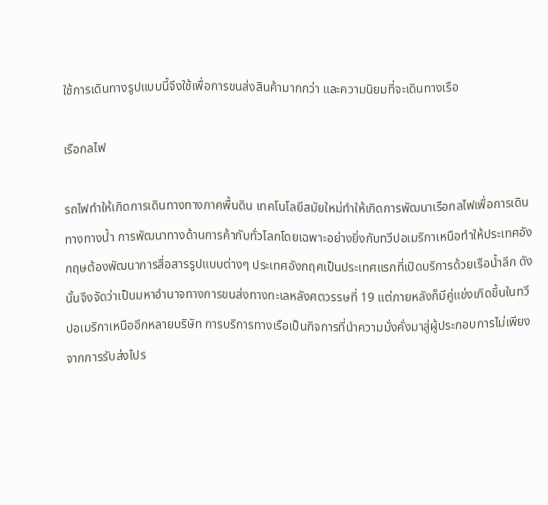ใช้การเดินทางรูปแบบนี้จึงใช้เพื่อการขนส่งสินค้ามากกว่า และความนิยมที่จะเดินทางเรือ

เรือกลไฟ

รถไฟทำให้เกิดการเดินทางทางภาคพื้นดิน เทคโนโลยีสมัยใหม่ทำให้เกิดการพัฒนาเรือกลไฟเพื่อการเดินทางทางน้ำ การพัฒนาทางด้านการค้ากับทั่วโลกโดยเฉพาะอย่างยิ่งกับทวีปอเมริกาเหนือทำให้ประเทศอังกฤษต้องพัฒนาการสื่อสารรูปแบบต่างๆ ประเทศอังกฤศเป็นประเทศแรกที่เปิดบริการด้วยเรือน้ำลึก ดังนั้นจึงจัดว่าเป็นมหาอำนาจทางการขนส่งทางทะเลหลังศตวรรษที่ 19 แต่ภายหลังก็มีคู่แข่งเกิดขึ้นในทวีปอเมริกาเหนืออีกหลายบริษัท การบริการทางเรือเป็นกิจการที่นำความมั่งคั่งมาสู่ผู้ประกอบการไม่เพียงจากการรับส่งไปร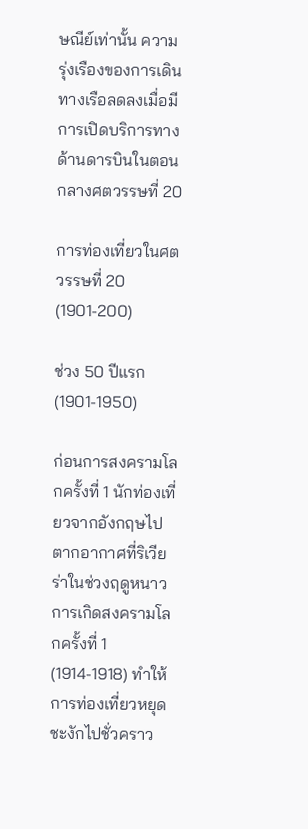ษณีย์เท่านั้น ความรุ่งเรืองของการเดินทางเรือลดลงเมื่อมีการเปิดบริการทางด้านดารบินในตอนกลางศตวรรษที่ 20

การท่องเที่ยวในศตวรรษที่ 20 (1901-200)

ช่วง 50 ปีแรก (1901-1950)

ก่อนการสงครามโลกครั้งที่ 1 นักท่องเที่ยวจากอังกฤษไปตากอากาศที่ริเวียร่าในช่วงฤดูหนาว การเกิดสงครามโลกครั้งที่ 1 (1914-1918) ทำให้การท่องเที่ยวหยุดชะงักไปชั่วคราว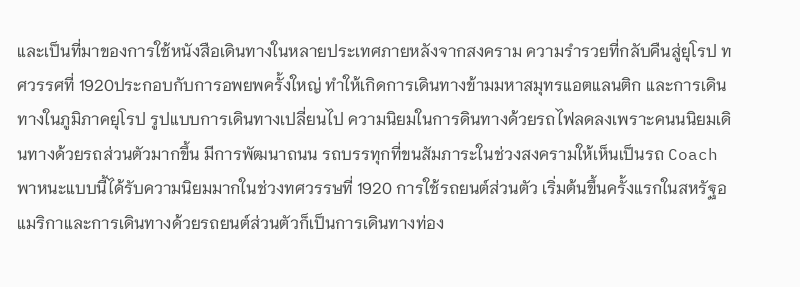และเป็นที่มาของการใช้หนังสือเดินทางในหลายประเทศภายหลังจากสงคราม ความรำรวยที่กลับคืนสู่ยุโรป ทศวรรศที่ 1920ประกอบกับการอพยพครั้งใหญ่ ทำให้เกิดการเดินทางข้ามมหาสมุทรแอตแลนติก และการเดินทางในภูมิภาคยุโรป รูปแบบการเดินทางเปลี่ยนไป ความนิยมในการดินทางด้วยรถไฟลดลงเพราะคนนนิยมเดินทางด้วยรถส่วนตัวมากขึ้น มีการพัฒนาถนน รถบรรทุกที่ขนสัมภาระในช่วงสงครามให้เห็นเป็นรถ Coach พาหนะแบบนี้ได้รับความนิยมมากในช่วงทศวรรษที่ 1920 การใช้รถยนต์ส่วนตัว เริ่มต้นขึ้นครั้งแรกในสหรัฐอแมริกาและการเดินทางด้วยรถยนต์ส่วนตัวก็เป็นการเดินทางท่อง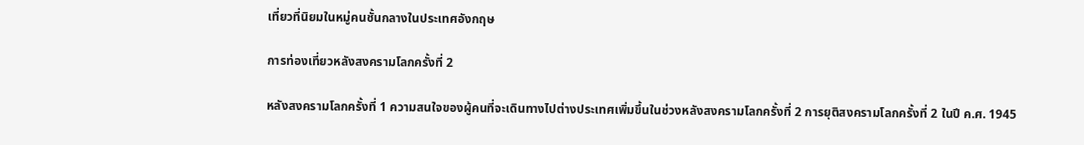เที่ยวที่นิยมในหมู่คนชั้นกลางในประเทศอังกฤษ

การท่องเที่ยวหลังสงครามโลกครั้งที่ 2

หลังสงครามโลกครั้งที่ 1 ความสนใจของผู้คนที่จะเดินทางไปต่างประเทศเพิ่มขึ้นในช่วงหลังสงครามโลกครั้งที่ 2 การยุติสงครามโลกครั้งที่ 2 ในปี ค.ศ. 1945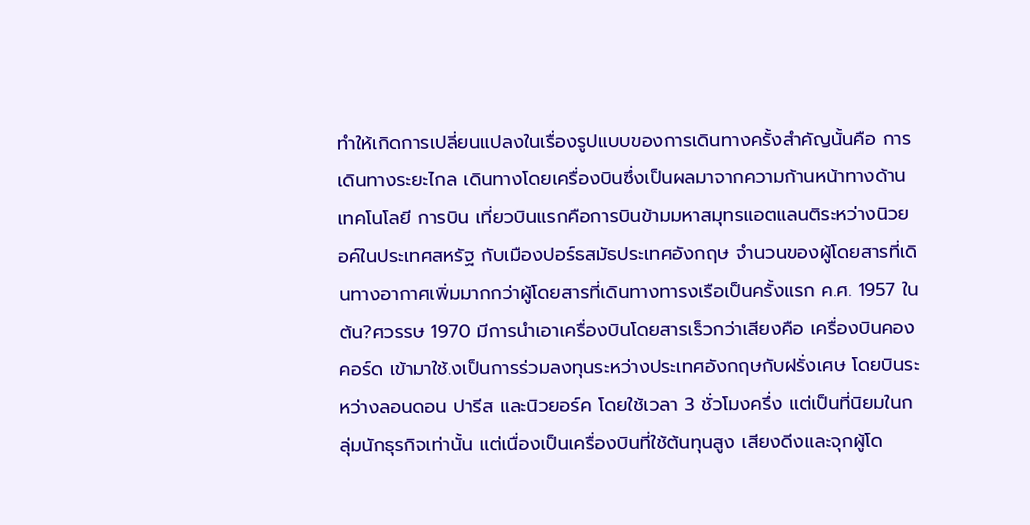ทำให้เกิดการเปลี่ยนแปลงในเรื่องรูปแบบของการเดินทางครั้งสำคัญนั้นคือ การเดินทางระยะไกล เดินทางโดยเครื่องบินซึ่งเป็นผลมาจากความก้านหน้าทางด้านเทคโนโลยี การบิน เที่ยวบินแรกคือการบินข้ามมหาสมุทรแอตแลนติระหว่างนิวยอค์ในประเทศสหรัฐ กับเมืองปอร์ธสมัธประเทศอังกฤษ จำนวนของผู้โดยสารที่เดินทางอากาศเพิ่มมากกว่าผู้โดยสารที่เดินทางทารงเรือเป็นครั้งแรก ค.ศ. 1957 ในต้น?ศวรรษ 1970 มีการนำเอาเครื่องบินโดยสารเร็วกว่าเสียงคือ เครื่องบินคองคอร์ด เข้ามาใช้.งเป็นการร่วมลงทุนระหว่างประเทศอังกฤษกับฝรั่งเศษ โดยบินระหว่างลอนดอน ปารีส และนิวยอร์ค โดยใช้เวลา 3 ชั่วโมงครึ่ง แต่เป็นที่นิยมในกลุ่มนักธุรกิจเท่านั้น แต่เนื่องเป็นเครื่องบินที่ใช้ต้นทุนสูง เสียงดีงและจุกผู้โด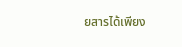ยสารได้เพียง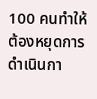100 คนทำให้ต้องหยุดการดำเนินกา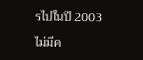รไปในปี 2003

ไม่มีค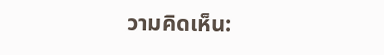วามคิดเห็น: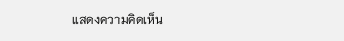แสดงความคิดเห็น